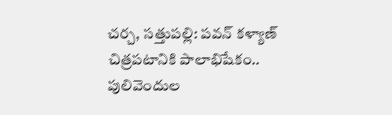చర్చ, సత్తుపల్లి: పవన్ కళ్యాణ్ చిత్రపటానికి పాలాభిషేకం..
పులివెందుల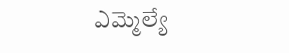ఎమ్మెల్యే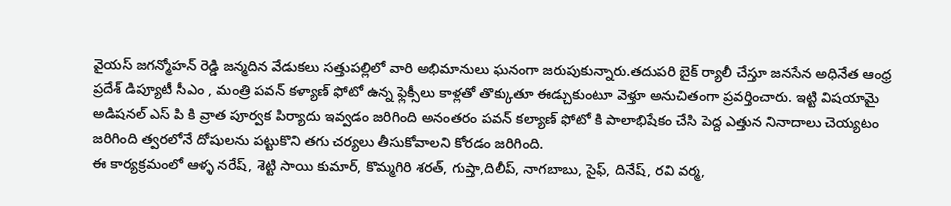వైయస్ జగన్మోహన్ రెడ్డి జన్మదిన వేడుకలు సత్తుపల్లిలో వారి అభిమానులు ఘనంగా జరుపుకున్నారు.తదుపరి బైక్ ర్యాలీ చేస్తూ జనసేన అధినేత ఆంధ్ర ప్రదేశ్ డిప్యూటీ సీఎం , మంత్రి పవన్ కళ్యాణ్ ఫోటో ఉన్న ఫ్లెక్సీలు కాళ్లతో తొక్కుతూ ఈడ్చుకుంటూ వెళ్తూ అనుచితంగా ప్రవర్తించారు. ఇట్టి విషయామై అడిషనల్ ఎస్ పి కి వ్రాత పూర్వక పిర్యాదు ఇవ్వడం జరిగింది అనంతరం పవన్ కల్యాణ్ ఫోటో కి పాలాభిషేకం చేసి పెద్ద ఎత్తున నినాదాలు చెయ్యటం జరిగింది త్వరలోనే దోషులను పట్టుకొని తగు చర్యలు తీసుకోవాలని కోరడం జరిగింది.
ఈ కార్యక్రమంలో ఆళ్ళ నరేష్, శెట్టి సాయి కుమార్, కొమ్మగిరి శరత్, గుప్తా,దిలీప్, నాగబాబు, సైఫ్, దినేష్, రవి వర్మ,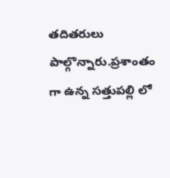తదితరులు పాల్గొన్నారు.ప్రశాంతం గా ఉన్న సత్తుపల్లి లో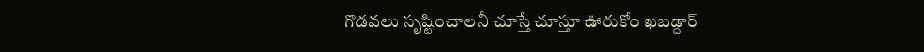గొడవలు సృష్టించాలనీ చూస్తే చూస్తూ ఊరుకోం ఖబడ్దార్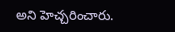అని హెచ్చరించారు.